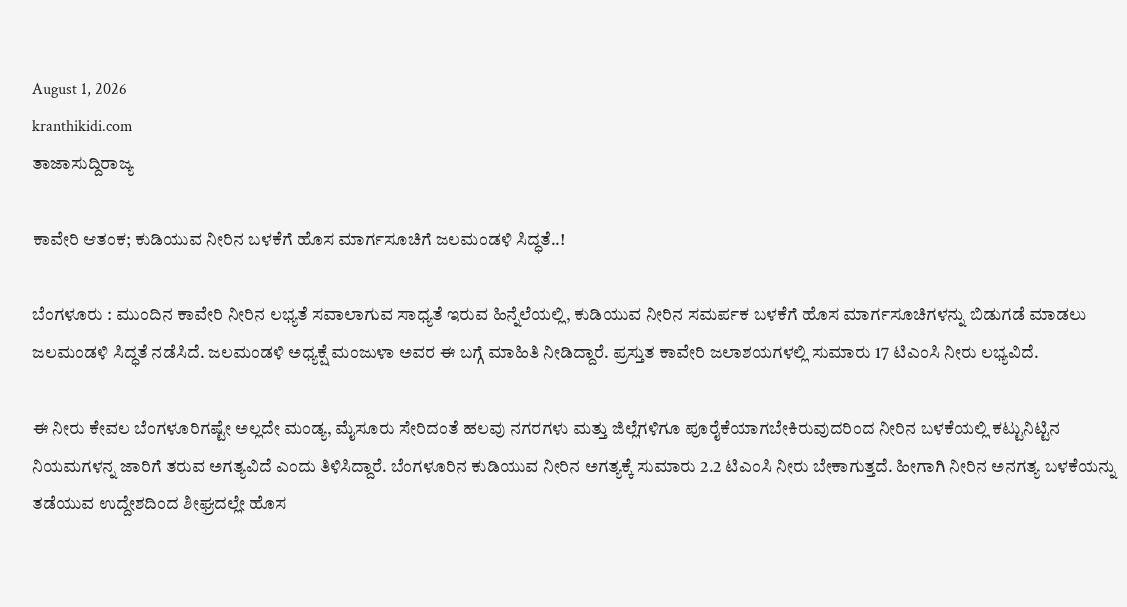August 1, 2026
kranthikidi.com
ತಾಜಾಸುದ್ದಿರಾಜ್ಯ

ಕಾವೇರಿ ಆತಂಕ; ಕುಡಿಯುವ ನೀರಿನ ಬಳಕೆಗೆ ಹೊಸ ಮಾರ್ಗಸೂಚಿಗೆ ಜಲಮಂಡಳಿ ಸಿದ್ಧತೆ..!

ಬೆಂಗಳೂರು : ಮುಂದಿನ ಕಾವೇರಿ ನೀರಿನ ಲಭ್ಯತೆ ಸವಾಲಾಗುವ ಸಾಧ್ಯತೆ ಇರುವ ಹಿನ್ನೆಲೆಯಲ್ಲಿ, ಕುಡಿಯುವ ನೀರಿನ ಸಮರ್ಪಕ ಬಳಕೆಗೆ ಹೊಸ ಮಾರ್ಗಸೂಚಿಗಳನ್ನು ಬಿಡುಗಡೆ ಮಾಡಲು ಜಲಮಂಡಳಿ ಸಿದ್ಧತೆ ನಡೆಸಿದೆ. ಜಲಮಂಡಳಿ ಅಧ್ಯಕ್ಷೆ ಮಂಜುಳಾ ಅವರ ಈ ಬಗ್ಗೆ ಮಾಹಿತಿ ನೀಡಿದ್ದಾರೆ. ಪ್ರಸ್ತುತ ಕಾವೇರಿ ಜಲಾಶಯಗಳಲ್ಲಿ ಸುಮಾರು 17 ಟಿಎಂಸಿ ನೀರು ಲಭ್ಯವಿದೆ.

ಈ ನೀರು ಕೇವಲ ಬೆಂಗಳೂರಿಗಷ್ಟೇ ಅಲ್ಲದೇ ಮಂಡ್ಯ, ಮೈಸೂರು ಸೇರಿದಂತೆ ಹಲವು ನಗರಗಳು ಮತ್ತು ಜಿಲ್ಲೆಗಳಿಗೂ ಪೂರೈಕೆಯಾಗಬೇಕಿರುವುದರಿಂದ ನೀರಿನ ಬಳಕೆಯಲ್ಲಿ ಕಟ್ಟುನಿಟ್ಟಿನ ನಿಯಮಗಳನ್ನ ಜಾರಿಗೆ ತರುವ ಅಗತ್ಯವಿದೆ ಎಂದು ತಿಳಿಸಿದ್ದಾರೆ. ಬೆಂಗಳೂರಿನ ಕುಡಿಯುವ ನೀರಿನ ಅಗತ್ಯಕ್ಕೆ ಸುಮಾರು 2.2 ಟಿಎಂಸಿ ನೀರು ಬೇಕಾಗುತ್ತದೆ. ಹೀಗಾಗಿ ನೀರಿನ ಅನಗತ್ಯ ಬಳಕೆಯನ್ನು ತಡೆಯುವ ಉದ್ದೇಶದಿಂದ ಶೀಘ್ರದಲ್ಲೇ ಹೊಸ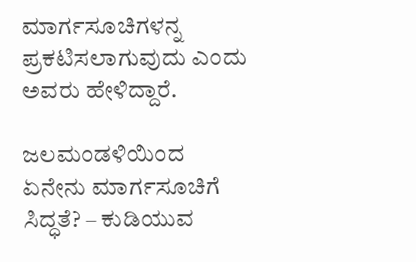ಮಾರ್ಗಸೂಚಿಗಳನ್ನ ಪ್ರಕಟಿಸಲಾಗುವುದು ಎಂದು ಅವರು ಹೇಳಿದ್ದಾರೆ.

ಜಲಮಂಡಳಿಯಿಂದ ಏನೇನು ಮಾರ್ಗಸೂಚಿಗೆ ಸಿದ್ಧತೆ? – ಕುಡಿಯುವ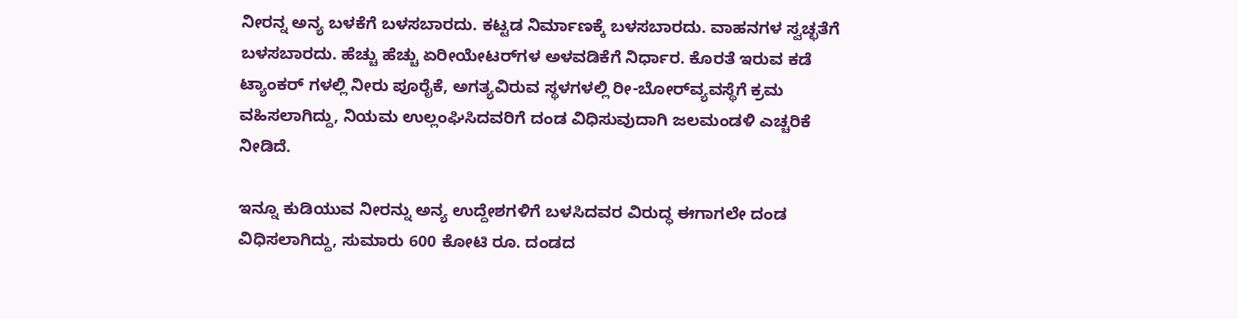ನೀರನ್ನ ಅನ್ಯ ಬಳಕೆಗೆ ಬಳಸಬಾರದು. ಕಟ್ಟಡ ನಿರ್ಮಾಣಕ್ಕೆ ಬಳಸಬಾರದು. ವಾಹನಗಳ ಸ್ವಚ್ಛತೆಗೆ ಬಳಸಬಾರದು. ಹೆಚ್ಚು ಹೆಚ್ಚು ಏರೀಯೇಟರ್‌ಗಳ ಅಳವಡಿಕೆಗೆ ನಿರ್ಧಾರ. ಕೊರತೆ ಇರುವ ಕಡೆ ಟ್ಯಾಂಕರ್ ಗಳಲ್ಲಿ ನೀರು ಪೂರೈಕೆ, ಅಗತ್ಯವಿರುವ ಸ್ಥಳಗಳಲ್ಲಿ ರೀ-ಬೋರ್‌ವ್ಯವಸ್ಥೆಗೆ ಕ್ರಮ ವಹಿಸಲಾಗಿದ್ದು, ನಿಯಮ ಉಲ್ಲಂಘಿಸಿದವರಿಗೆ ದಂಡ ವಿಧಿಸುವುದಾಗಿ ಜಲಮಂಡಳಿ ಎಚ್ಚರಿಕೆ ನೀಡಿದೆ.

ಇನ್ನೂ ಕುಡಿಯುವ ನೀರನ್ನು ಅನ್ಯ ಉದ್ದೇಶಗಳಿಗೆ ಬಳಸಿದವರ ವಿರುದ್ಧ ಈಗಾಗಲೇ ದಂಡ ವಿಧಿಸಲಾಗಿದ್ದು, ಸುಮಾರು 600 ಕೋಟಿ ರೂ. ದಂಡದ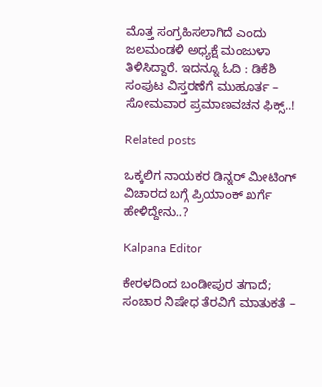ಮೊತ್ತ ಸಂಗ್ರಹಿಸಲಾಗಿದೆ ಎಂದು ಜಲಮಂಡಳಿ ಅಧ್ಯಕ್ಷೆ ಮಂಜುಳಾ ತಿಳಿಸಿದ್ದಾರೆ. ಇದನ್ನೂ ಓದಿ : ಡಿಕೆಶಿ ಸಂಪುಟ ವಿಸ್ತರಣೆಗೆ ಮುಹೂರ್ತ – ಸೋಮವಾರ ಪ್ರಮಾಣವಚನ ಫಿಕ್ಸ್..!

Related posts

ಒಕ್ಕಲಿಗ ನಾಯಕರ ಡಿನ್ನರ್ ಮೀಟಿಂಗ್ ವಿಚಾರದ ಬಗ್ಗೆ ಪ್ರಿಯಾಂಕ್ ಖರ್ಗೆ ಹೇಳಿದ್ದೇನು..?

Kalpana Editor

ಕೇರಳದಿಂದ ಬಂಡೀಪುರ ತಗಾದೆ; ಸಂಚಾರ ನಿಷೇಧ ತೆರವಿಗೆ ಮಾತುಕತೆ –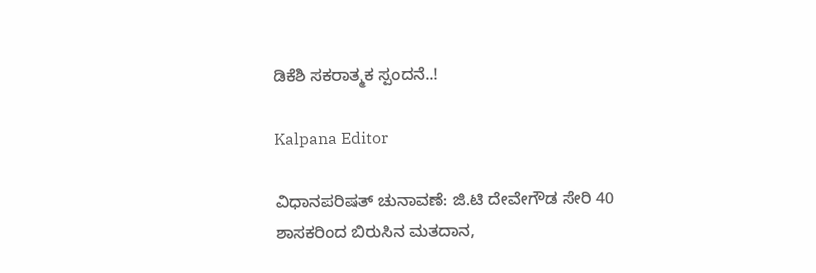ಡಿಕೆಶಿ ಸಕರಾತ್ಮಕ ಸ್ಪಂದನೆ..!

Kalpana Editor

ವಿಧಾನಪರಿಷತ್‌ ಚುನಾವಣೆ: ಜಿ.ಟಿ ದೇವೇಗೌಡ ಸೇರಿ 40 ಶಾಸಕರಿಂದ ಬಿರುಸಿನ ಮತದಾನ,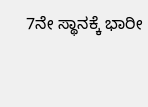7ನೇ ಸ್ಥಾನಕ್ಕೆ ಭಾರೀ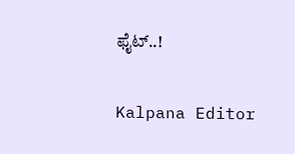ಫೈಟ್..!

Kalpana Editor